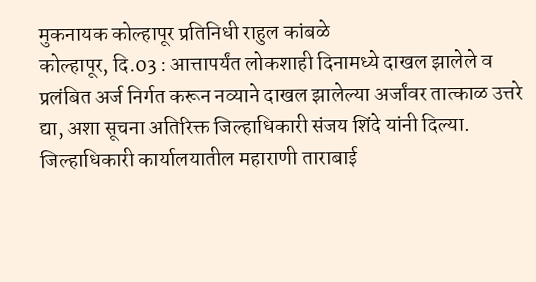मुकनायक कोल्हापूर प्रतिनिधी राहुल कांबळे
कोल्हापूर, दि.03 : आत्तापर्यंत लोकशाही दिनामध्ये दाखल झालेले व प्रलंबित अर्ज निर्गत करून नव्याने दाखल झालेल्या अर्जांवर तात्काळ उत्तरे द्या, अशा सूचना अतिरिक्त जिल्हाधिकारी संजय शिंदे यांनी दिल्या. जिल्हाधिकारी कार्यालयातील महाराणी ताराबाई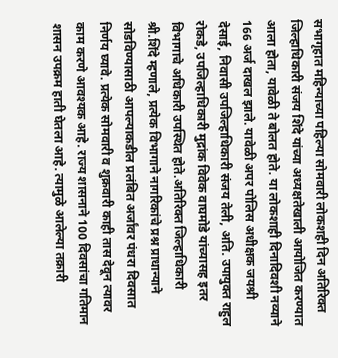सभागृहात महिन्याच्या पहिल्या सोमवारी लोकशही दिन अतिरिक्त जिल्हाधिकारी संजय शिंदे यांच्या अध्यक्षतेखाली आयोजित करण्यात आला होता, यावेळी ते बोलत होते. या लोकशाही दिनादिवशी नव्याने 166 अर्ज दाखल झाले. यावेळी अपर पोलिस अधीक्षक जयश्री देसाई, निवासी उपजिल्हाधिकारी संजय तेली, अति. उपायुक्त राहुल रोकडे, उपजिल्हाधिकारी मुद्रांक विवेक वाघमोडे यांच्यासह इतर विभागाचे अधिकारी उपस्थित होते.अतिरिक्त जिल्हाधिकारी श्री.शिंदे म्हणाले, प्रत्येक विभागाने नागरिकांचे प्रश्न प्राधान्याने सोडविण्यासाठी आपल्याकडील प्रलंबित अर्जांवर पंधरा दिवसात निर्णय घ्यावे. प्रत्येक सोमवारी व शुक्रवारी काही तास देवून त्यावर काम करणे आवश्यक आहे. राज्य शासनाने 100 दिवसांचा गतिमान शासन उपक्रम हाती घेतला आहे. त्यामुळे आलेल्या तक्रारी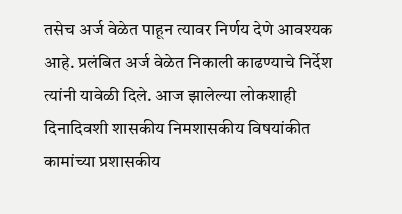तसेच अर्ज वेळेत पाहून त्यावर निर्णय देणे आवश्यक आहे. प्रलंबित अर्ज वेळेत निकाली काढण्याचे निर्देश त्यांनी यावेळी दिले. आज झालेल्या लोकशाही दिनादिवशी शासकीय निमशासकीय विषयांकीत कामांच्या प्रशासकीय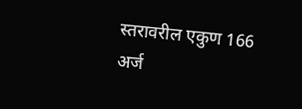स्तरावरील एकुण 166 अर्ज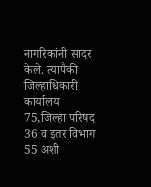नागरिकांनी सादर केले. त्यापैकी जिल्हाधिकारी कार्यालय 75,जिल्हा परिषद 36 व इतर विभाग 55 अशी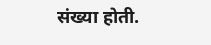संख्या होती.